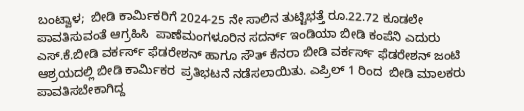ಬಂಟ್ವಾಳ;  ಬೀಡಿ ಕಾರ್ಮಿಕರಿಗೆ 2024-25 ನೇ ಸಾಲಿನ ತುಟ್ಟಿಭತ್ತೆ ರೂ.22.72 ಕೂಡಲೇ ಪಾವತಿಸುವಂತೆ ಆಗ್ರಹಿಸಿ  ಪಾಣೆಮಂಗಳೂರಿನ ಸದರ್ನ್ ಇಂಡಿಯಾ ಬೀಡಿ ಕಂಪೆನಿ ಎದುರು ಎಸ್.ಕೆ.ಬೀಡಿ ವರ್ಕರ್ಸ್ ಫೆಡರೇಶನ್ ಹಾಗೂ ಸೌತ್ ಕೆನರಾ ಬೀಡಿ ವರ್ಕರ್ಸ್ ಫೆಡರೇಶನ್ ಜಂಟಿ ಆಶ್ರಯದಲ್ಲಿ ಬೀಡಿ ಕಾರ್ಮಿಕರ  ಪ್ರತಿಭಟನೆ ನಡೆಸಲಾಯಿತು. ಎಪ್ರಿಲ್ 1 ರಿಂದ  ಬೀಡಿ ಮಾಲಕರು ಪಾವತಿಸಬೇಕಾಗಿದ್ದ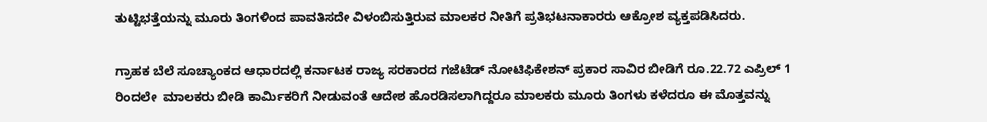ತುಟ್ಟಿಭತ್ತೆಯನ್ನು ಮೂರು ತಿಂಗಳಿಂದ ಪಾವತಿಸದೇ ವಿಳಂಬಿಸುತ್ತಿರುವ ಮಾಲಕರ ನೀತಿಗೆ ಪ್ರತಿಭಟನಾಕಾರರು ಆಕ್ರೋಶ ವ್ಯಕ್ತಪಡಿಸಿದರು.

ಗ್ರಾಹಕ ಬೆಲೆ ಸೂಚ್ಯಾಂಕದ ಆಧಾರದಲ್ಲಿ ಕರ್ನಾಟಕ ರಾಜ್ಯ ಸರಕಾರದ ಗಜೆಟೆಡ್‌ ನೋಟಿಫಿಕೇಶನ್ ಪ್ರಕಾರ ಸಾವಿರ ಬೀಡಿಗೆ ರೂ.22.72 ಎಪ್ರಿಲ್‌ 1 ರಿಂದಲೇ  ಮಾಲಕರು ಬೀಡಿ ಕಾರ್ಮಿಕರಿಗೆ ನೀಡುವಂತೆ ಆದೇಶ ಹೊರಡಿಸಲಾಗಿದ್ದರೂ ಮಾಲಕರು ಮೂರು ತಿಂಗಳು ಕಳೆದರೂ ಈ ಮೊತ್ತವನ್ನು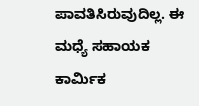ಪಾವತಿಸಿರುವುದಿಲ್ಲ. ಈ ಮಧ್ಯೆ ಸಹಾಯಕ ಕಾರ್ಮಿಕ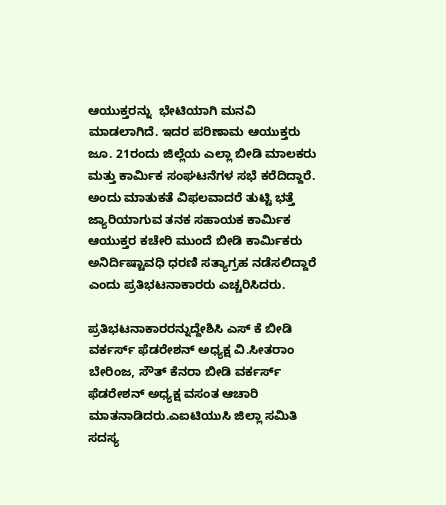ಆಯುಕ್ತರನ್ನು  ಭೇಟಿಯಾಗಿ ಮನವಿ ಮಾಡಲಾಗಿದೆ. ಇದರ ಪರಿಣಾಮ ಆಯುಕ್ತರು ಜೂ. 21ರಂದು ಜಿಲ್ಲೆಯ ಎಲ್ಲಾ ಬೀಡಿ ಮಾಲಕರು ಮತ್ತು ಕಾರ್ಮಿಕ ಸಂಘಟನೆಗಳ ಸಭೆ ಕರೆದಿದ್ದಾರೆ. ಅಂದು ಮಾತುಕತೆ ವಿಫಲವಾದರೆ ತುಟ್ಟಿ ಭತ್ತೆ ಜ್ಯಾರಿಯಾಗುವ ತನಕ ಸಹಾಯಕ ಕಾರ್ಮಿಕ ಆಯುಕ್ತರ ಕಚೇರಿ ಮುಂದೆ ಬೀಡಿ ಕಾರ್ಮಿಕರು ಅನಿರ್ದಿಷ್ಟಾವಧಿ ಧರಣಿ ಸತ್ಯಾಗ್ರಹ ನಡೆಸಲಿದ್ದಾರೆ ಎಂದು ಪ್ರತಿಭಟನಾಕಾರರು ಎಚ್ಚರಿಸಿದರು.

ಪ್ರತಿಭಟನಾಕಾರರನ್ನುದ್ದೇಶಿಸಿ ಎಸ್‌ ಕೆ ಬೀಡಿ ವರ್ಕರ್ಸ್‌ ಫೆಡರೇಶನ್ ಅಧ್ಯಕ್ಷ ವಿ.ಸೀತರಾಂ ಬೇರಿಂಜ, ಸೌತ್‌ ಕೆನರಾ ಬೀಡಿ ವರ್ಕರ್ಸ್‌ ಫೆಡರೇಶನ್ ಅಧ್ಯಕ್ಷ ವಸಂತ ಆಚಾರಿ ಮಾತನಾಡಿದರು.ಎಐಟಿಯುಸಿ ಜಿಲ್ಲಾ ಸಮಿತಿ ಸದಸ್ಯ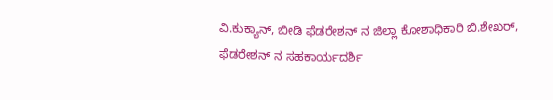ವಿ.ಕುಕ್ಯಾನ್‌, ಬೀಡಿ ಫೆಡರೇಶನ್‌ ನ ಜಿಲ್ಲಾ ಕೋಶಾಧಿಕಾರಿ ಬಿ.ಶೇಖರ್, ಫೆಡರೇಶನ್ ನ ಸಹಕಾರ್ಯದರ್ಶಿ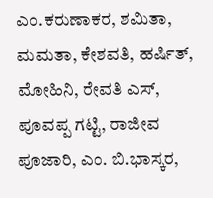ಎಂ.ಕರುಣಾಕರ, ಶಮಿತಾ, ಮಮತಾ, ಕೇಶವತಿ, ಹರ್ಷಿತ್‌,  ಮೋಹಿನಿ, ರೇವತಿ ಎಸ್, ಪೂವಪ್ಪ ಗಟ್ಟಿ, ರಾಜೀವ ಪೂಜಾರಿ, ಎಂ. ಬಿ.ಭಾಸ್ಕರ,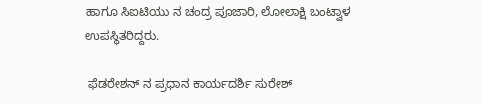ಹಾಗೂ ಸಿಐಟಿಯು ನ ಚಂದ್ರ ಪೂಜಾರಿ, ಲೋಲಾಕ್ಷಿ ಬಂಟ್ವಾಳ ಉಪಸ್ಥಿತರಿದ್ದರು.

 ಫೆಡರೇಶನ್ ನ ಪ್ರಧಾನ ಕಾರ್ಯದರ್ಶಿ ಸುರೇಶ್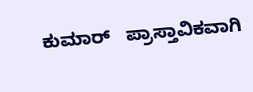ಕುಮಾರ್   ಪ್ರಾಸ್ತಾವಿಕವಾಗಿ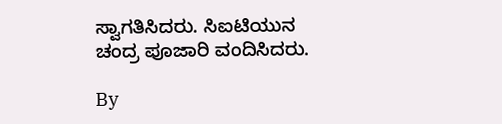ಸ್ವಾಗತಿಸಿದರು. ಸಿಐಟಿಯುನ ಚಂದ್ರ ಪೂಜಾರಿ ವಂದಿಸಿದರು.

By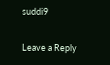suddi9

Leave a Reply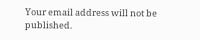Your email address will not be published.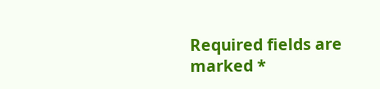Required fields are marked *